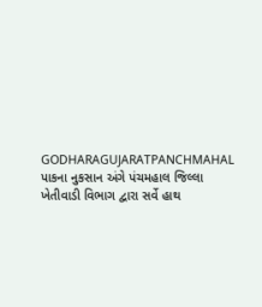GODHARAGUJARATPANCHMAHAL
પાકના નુકસાન અંગે પંચમહાલ જિલ્લા ખેતીવાડી વિભાગ દ્વારા સર્વે હાથ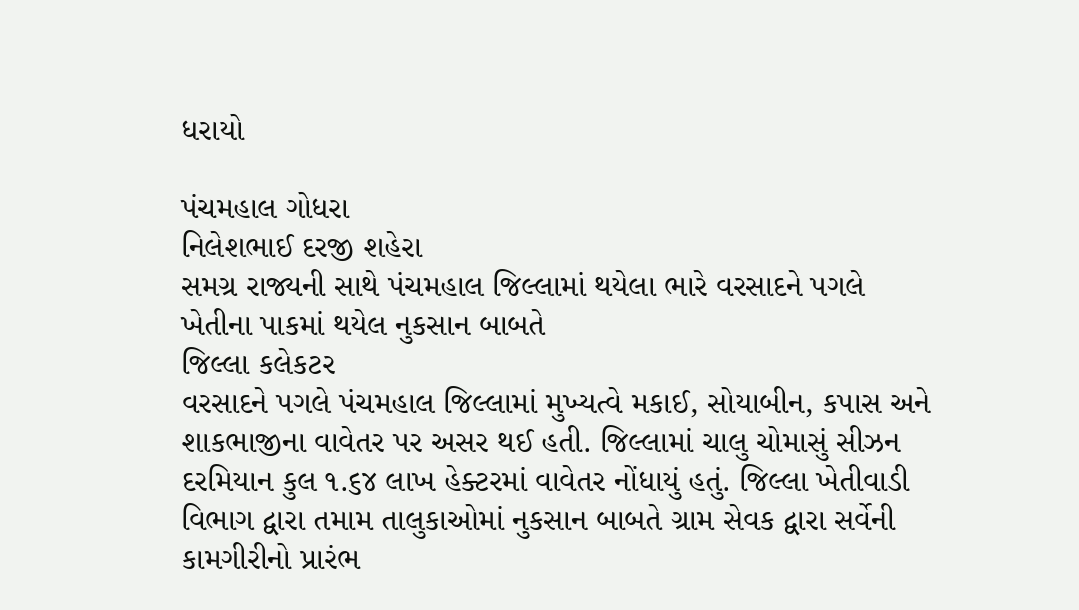ધરાયો

પંચમહાલ ગોધરા
નિલેશભાઈ દરજી શહેરા
સમગ્ર રાજ્યની સાથે પંચમહાલ જિલ્લામાં થયેલા ભારે વરસાદને પગલે ખેતીના પાકમાં થયેલ નુકસાન બાબતે
જિલ્લા કલેકટર
વરસાદને પગલે પંચમહાલ જિલ્લામાં મુખ્યત્વે મકાઈ, સોયાબીન, કપાસ અને શાકભાજીના વાવેતર પર અસર થઈ હતી. જિલ્લામાં ચાલુ ચોમાસું સીઝન દરમિયાન કુલ ૧.૬૪ લાખ હેક્ટરમાં વાવેતર નોંધાયું હતું. જિલ્લા ખેતીવાડી વિભાગ દ્વારા તમામ તાલુકાઓમાં નુકસાન બાબતે ગ્રામ સેવક દ્વારા સર્વેની કામગીરીનો પ્રારંભ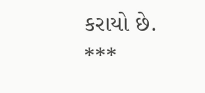કરાયો છે.
***